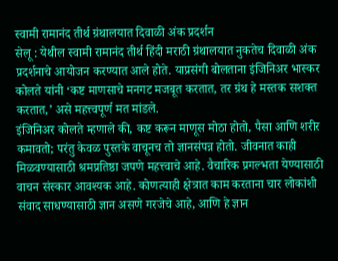स्वामी रामानंद तीर्थ ग्रंथालयात दिवाळी अंक प्रदर्शन
सेलू : येथील स्वामी रामानंद तीर्थ हिंदी मराठी ग्रंथालयात नुकतेच दिवाळी अंक प्रदर्शनाचे आयोजन करण्यात आले होते. याप्रसंगी बोलताना इंजिनिअर भास्कर कोलते यांनी ‘कष्ट माणसाचे मनगट मजबूत करतात, तर ग्रंथ हे मस्तक सशक्त करतात,’ असे महत्त्वपूर्ण मत मांडले.
इंजिनिअर कोलते म्हणाले की, कष्ट करून माणूस मोठा होतो, पैसा आणि शरीर कमावतो; परंतु केवळ पुस्तके वाचूनच तो ज्ञानसंपन्न होतो. जीवनात काही मिळवण्यासाठी श्रमप्रतिष्ठा जपणे महत्त्वाचे आहे. वैचारिक प्रगल्भता येण्यासाठी वाचन संस्कार आवश्यक आहे. कोणत्याही क्षेत्रात काम करताना चार लोकांशी संवाद साधण्यासाठी ज्ञान असणे गरजेचे आहे, आणि हे ज्ञान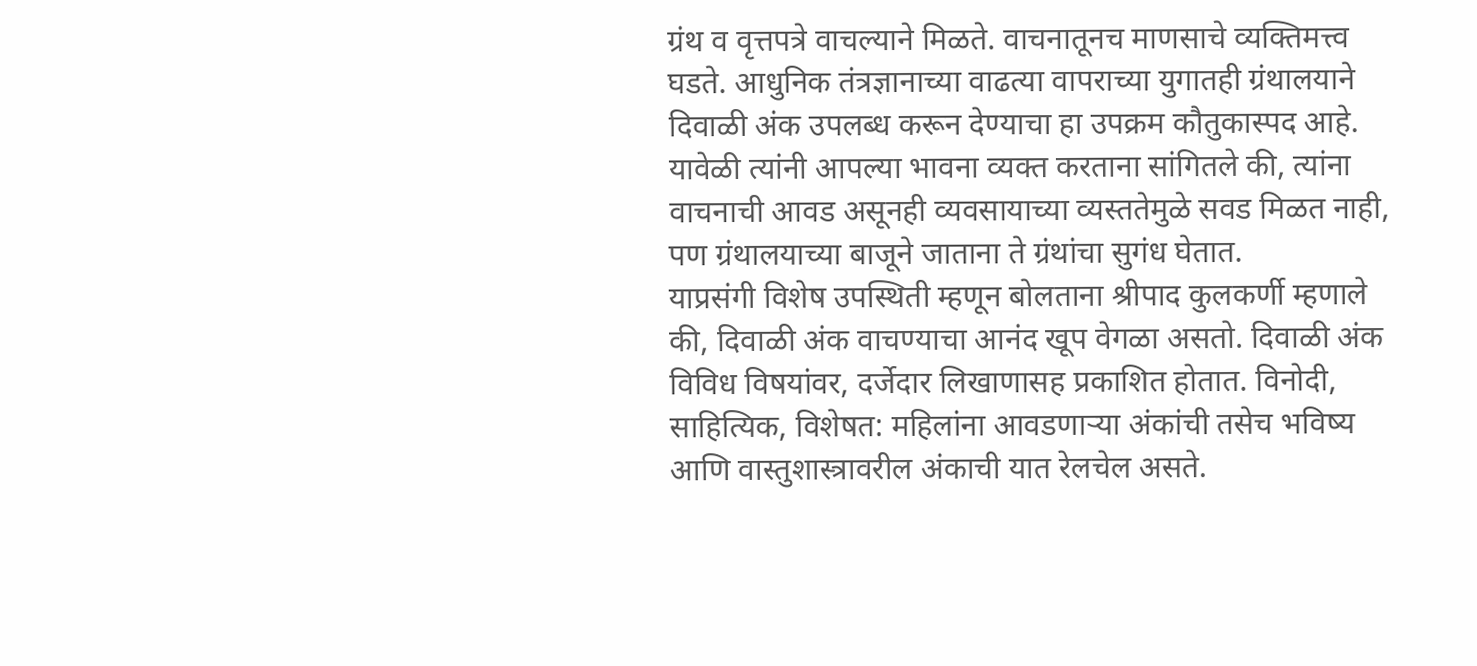ग्रंथ व वृत्तपत्रे वाचल्याने मिळते. वाचनातूनच माणसाचे व्यक्तिमत्त्व घडते. आधुनिक तंत्रज्ञानाच्या वाढत्या वापराच्या युगातही ग्रंथालयाने दिवाळी अंक उपलब्ध करून देण्याचा हा उपक्रम कौतुकास्पद आहे. यावेळी त्यांनी आपल्या भावना व्यक्त करताना सांगितले की, त्यांना वाचनाची आवड असूनही व्यवसायाच्या व्यस्ततेमुळे सवड मिळत नाही, पण ग्रंथालयाच्या बाजूने जाताना ते ग्रंथांचा सुगंध घेतात.
याप्रसंगी विशेष उपस्थिती म्हणून बोलताना श्रीपाद कुलकर्णी म्हणाले की, दिवाळी अंक वाचण्याचा आनंद खूप वेगळा असतो. दिवाळी अंक विविध विषयांवर, दर्जेदार लिखाणासह प्रकाशित होतात. विनोदी, साहित्यिक, विशेषत: महिलांना आवडणाऱ्या अंकांची तसेच भविष्य आणि वास्तुशास्त्रावरील अंकाची यात रेलचेल असते.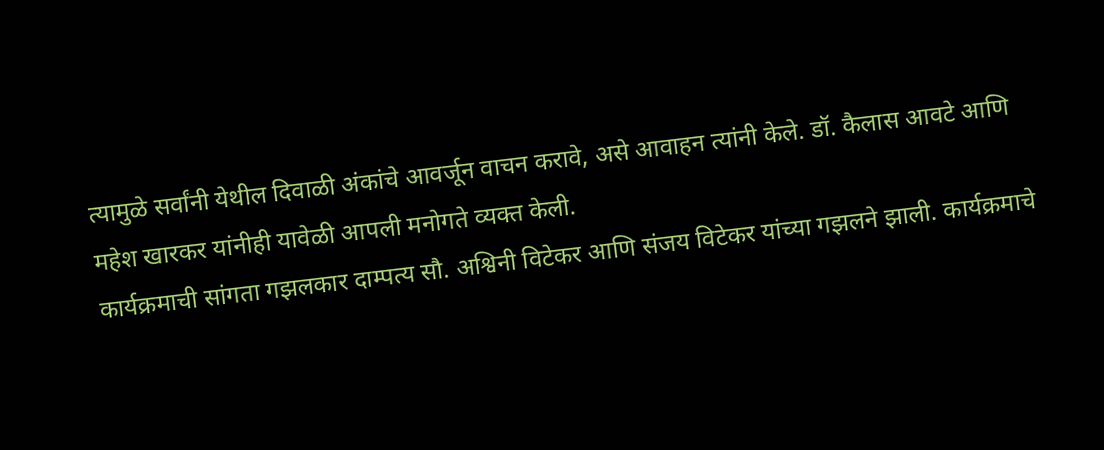त्यामुळे सर्वांनी येथील दिवाळी अंकांचे आवर्जून वाचन करावे, असे आवाहन त्यांनी केले. डॉ. कैलास आवटे आणि महेश खारकर यांनीही यावेळी आपली मनोगते व्यक्त केली.
कार्यक्रमाची सांगता गझलकार दाम्पत्य सौ. अश्विनी विटेकर आणि संजय विटेकर यांच्या गझलने झाली. कार्यक्रमाचे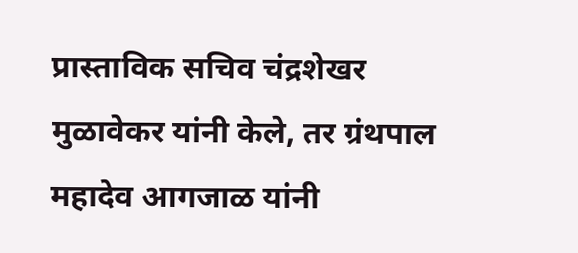प्रास्ताविक सचिव चंद्रशेखर मुळावेकर यांनी केले, तर ग्रंथपाल महादेव आगजाळ यांनी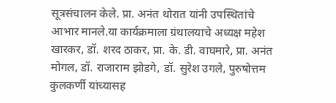सूत्रसंचालन केले. प्रा. अनंत थोरात यांनी उपस्थितांचे आभार मानले.या कार्यक्रमाला ग्रंथालयाचे अध्यक्ष महेश खारकर, डॉ. शरद ठाकर, प्रा. के. डी. वाघमारे, प्रा. अनंत मोगल, डॉ. राजाराम झोडगे, डॉ. सुरेश उगले, पुरुषोत्तम कुलकर्णी यांच्यासह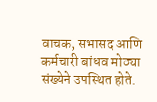वाचक, सभासद आणि कर्मचारी बांधव मोठ्या संख्येने उपस्थित होते.